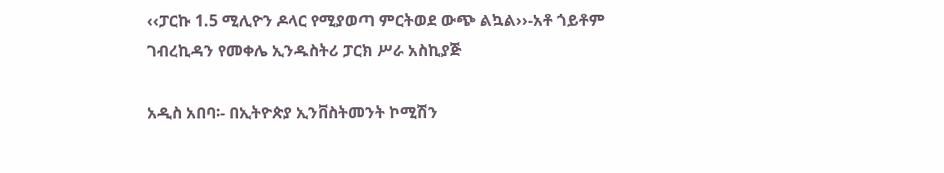‹‹ፓርኩ 1.5 ሚሊዮን ዶላር የሚያወጣ ምርትወደ ውጭ ልኳል››-አቶ ጎይቶም ገብረኪዳን የመቀሌ ኢንዱስትሪ ፓርክ ሥራ አስኪያጅ

አዲስ አበባ፡- በኢትዮጵያ ኢንቨስትመንት ኮሚሽን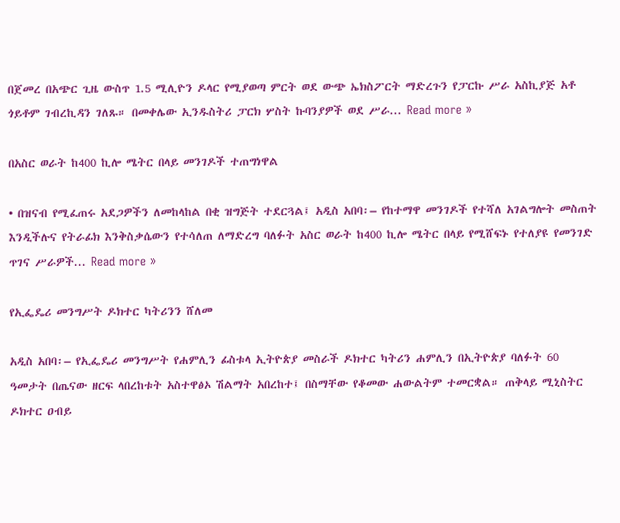በጀመረ በአጭር ጊዜ ውስጥ 1.5 ሚሊዮን ዶላር የሚያወጣ ምርት ወደ ውጭ ኤክስፖርት ማድረጉን የፓርኩ ሥራ አስኪያጅ አቶ ጎይቶም ገብረኪዳን ገለጹ። በመቀሌው ኢንዱስትሪ ፓርክ ሦስት ኩባንያዎች ወደ ሥራ... Read more »

በአስር ወራት ከ400 ኪሎ ሜትር በላይ መንገዶች ተጠግነዋል

• በዝናብ የሚፈጠሩ አደጋዎችን ለመከላከል በቂ ዝግጅት ተደርጓል፤ አዲስ አበባ፡– የከተማዋ መንገዶች የተሻለ አገልግሎት መስጠት እንዲችሉና የትራፊክ እንቅስቃሴውን የተሳለጠ ለማድረግ ባለፉት አስር ወራት ከ400 ኪሎ ሜትር በላይ የሚሸፍኑ የተለያዩ የመንገድ ጥገና ሥራዎች... Read more »

የኢፌዴሪ መንግሥት ዶክተር ካትሪንን ሸለመ

አዲስ አበባ፡– የኢፌዴሪ መንግሥት የሐምሊን ፊስቱላ ኢትዮጵያ መስራች ዶክተር ካትሪን ሐምሊን በኢትዮጵያ ባለፉት 60 ዓመታት በጤናው ዘርፍ ላበረከቱት አስተዋፅኦ ሽልማት አበረከተ፤ በስማቸው የቆመው ሐውልትም ተመርቋል። ጠቅላይ ሚኒስትር ዶክተር ዐብይ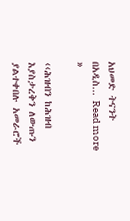አህመድ ትናንት በአዲስ... Read more »

‹‹ሕዝብን ከሕዝብ እያስታረቅን ለውጡን ያልተቀበሉ አመራሮች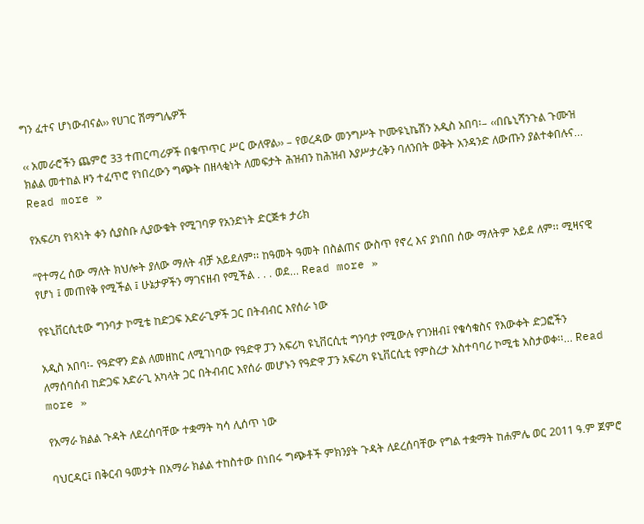ግን ፈተና ሆነውብናል›› የሀገር ሽማግሌዎች

‹‹ አመራሮችን ጨምሮ 33 ተጠርጣሪዎች በቁጥጥር ሥር ውለዋል›› – የወረዳው መንግሥት ኮሙዩኒኬሽን አዲስ አበባ፡– ‹‹በቤኒሻንጉል ጉሙዝ ክልል መተከል ዞን ተፈጥሮ የነበረውን ግጭት በዘላቂነት ለመፍታት ሕዝብን ከሕዝብ እያሥታረቅን ባለንበት ወቅት አንዳንድ ለውጡን ያልተቀበሉና... Read more »

የአፍሪካ የነጻነት ቀን ሲያስቡ ሊያውቁት የሚገባዎ የአንድነት ድርጅቱ ታሪክ

“የተማረ ሰው ማለት ክህሎት ያለው ማለት ብቻ አይደለም፡፡ ከዓመት ዓመት በስልጠና ውስጥ የኖረ እና ያነበበ ሰው ማለትም አይደ ለም፡፡ ሚዛናዊ የሆነ ፤ መጠየቅ የሚችል ፤ ሁኔታዎችን ማገናዘብ የሚችል . . . ወደ... Read more »

የዩኒቨርሲቲው ግንባታ ኮሚቴ ከድጋፍ አድራጊዎች ጋር በትብብር እየሰራ ነው

አዲስ አበባ፡- የዓድዋን ድል ለመዘከር ለሚገነባው የዓድዋ ፓን አፍሪካ ዩኒቨርሲቲ ግንባታ የሚውሉ የገንዘብ፤ የቁሳቁስና የእውቀት ድጋፎችን ለማሰባሰብ ከድጋፍ አድራጊ አካላት ጋር በትብብር እየሰራ መሆኑን የዓድዋ ፓን አፍሪካ ዩኒቨርሲቲ የምስረታ አስተባባሪ ኮሚቴ አስታወቀ፡፡... Read more »

የአማራ ክልል ጉዳት ለደረሰባቸው ተቋማት ካሳ ሊሰጥ ነው

ባህርዳር፤ በቅርብ ዓመታት በአማራ ክልል ተከስተው በነበሩ ግጭቶች ምክንያት ጉዳት ለደረሰባቸው የግል ተቋማት ከሐምሌ ወር 2011 ዓ.ም ጀምሮ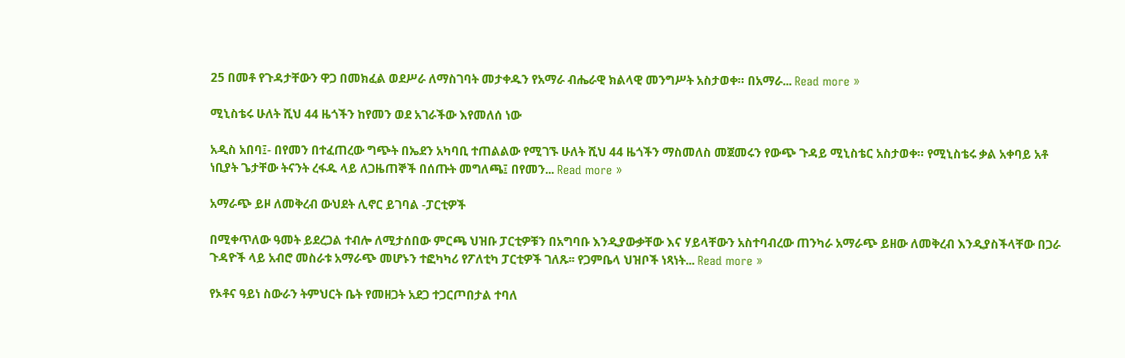25 በመቶ የጉዳታቸውን ዋጋ በመክፈል ወደሥራ ለማስገባት መታቀዱን የአማራ ብሔራዊ ክልላዊ መንግሥት አስታወቀ። በአማራ... Read more »

ሚኒስቴሩ ሁለት ሺህ 44 ዜጎችን ከየመን ወደ አገራችው እየመለሰ ነው

አዲስ አበባ፤- በየመን በተፈጠረው ግጭት በኤደን አካባቢ ተጠልልው የሚገኙ ሁለት ሺህ 44 ዜጎችን ማስመለስ መጀመሩን የውጭ ጉዳይ ሚኒስቴር አስታወቀ። የሚኒስቴሩ ቃል አቀባይ አቶ ነቢያት ጌታቸው ትናንት ረፋዱ ላይ ለጋዜጠኞች በሰጡት መግለጫ፤ በየመን... Read more »

አማራጭ ይዞ ለመቅረብ ውህደት ሊኖር ይገባል -ፓርቲዎች

በሚቀጥለው ዓመት ይደረጋል ተብሎ ለሚታሰበው ምርጫ ህዝቡ ፓርቲዎቹን በአግባቡ እንዲያውቃቸው እና ሃይላቸውን አስተባብረው ጠንካራ አማራጭ ይዘው ለመቅረብ እንዲያስችላቸው በጋራ ጉዳዮች ላይ አብሮ መስራቱ አማራጭ መሆኑን ተፎካካሪ የፖለቲካ ፓርቲዎች ገለጹ፡፡ የጋምቤላ ህዝቦች ነጻነት... Read more »

የኦቶና ዓይነ ስውራን ትምህርት ቤት የመዘጋት አደጋ ተጋርጦበታል ተባለ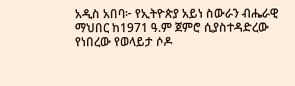አዲስ አበባ፦ የኢትዮጵያ አይነ ስውራን ብሔራዊ ማህበር ከ1971 ዓ.ም ጀምሮ ሲያስተዳድረው የነበረው የወላይታ ሶዶ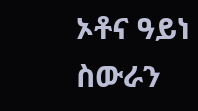ኦቶና ዓይነ ስውራን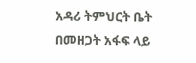አዳሪ ትምህርት ቤት በመዘጋት አፋፍ ላይ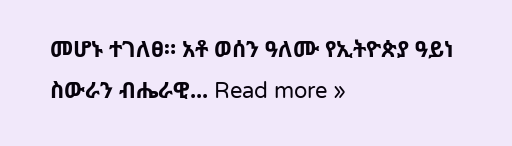መሆኑ ተገለፀ። አቶ ወሰን ዓለሙ የኢትዮጵያ ዓይነ ስውራን ብሔራዊ... Read more »